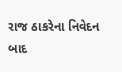રાજ ઠાકરેના નિવેદન બાદ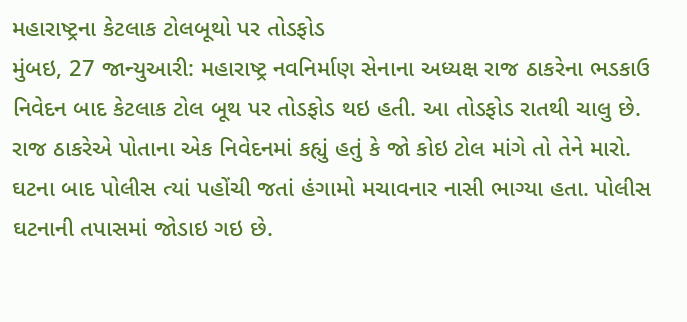મહારાષ્ટ્રના કેટલાક ટોલબૂથો પર તોડફોડ
મુંબઇ, 27 જાન્યુઆરી: મહારાષ્ટ્ર નવનિર્માણ સેનાના અધ્યક્ષ રાજ ઠાકરેના ભડકાઉ નિવેદન બાદ કેટલાક ટોલ બૂથ પર તોડફોડ થઇ હતી. આ તોડફોડ રાતથી ચાલુ છે. રાજ ઠાકરેએ પોતાના એક નિવેદનમાં કહ્યું હતું કે જો કોઇ ટોલ માંગે તો તેને મારો. ઘટના બાદ પોલીસ ત્યાં પહોંચી જતાં હંગામો મચાવનાર નાસી ભાગ્યા હતા. પોલીસ ઘટનાની તપાસમાં જોડાઇ ગઇ છે.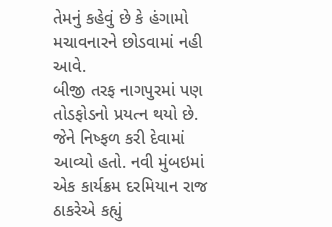તેમનું કહેવું છે કે હંગામો મચાવનારને છોડવામાં નહી આવે.
બીજી તરફ નાગપુરમાં પણ તોડફોડનો પ્રયત્ન થયો છે. જેને નિષ્ફળ કરી દેવામાં આવ્યો હતો. નવી મુંબઇમાં એક કાર્યક્રમ દરમિયાન રાજ ઠાકરેએ કહ્યું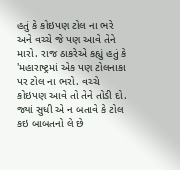હતું કે કોઇપણ ટોલ ના ભરે અને વચ્ચે જે પણ આવે તેને મારો. રાજ ઠાકરેએ કહ્યું હતું કે 'મહારાષ્ટ્રમાં એક પણ ટોલનાકા પર ટોલ ના ભરો. વચ્ચે કોઇપણ આવે તો તેને તોડી દો. જ્યાં સુધી એ ન બતાવે કે ટોલ કઇ બાબતનો લે છે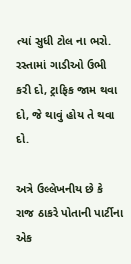ત્યાં સુધી ટોલ ના ભરો. રસ્તામાં ગાડીઓ ઉભી કરી દો, ટ્રાફિક જામ થવા દો, જે થાવું હોય તે થવા દો.

અત્રે ઉલ્લેખનીય છે કે રાજ ઠાકરે પોતાની પાર્ટીના એક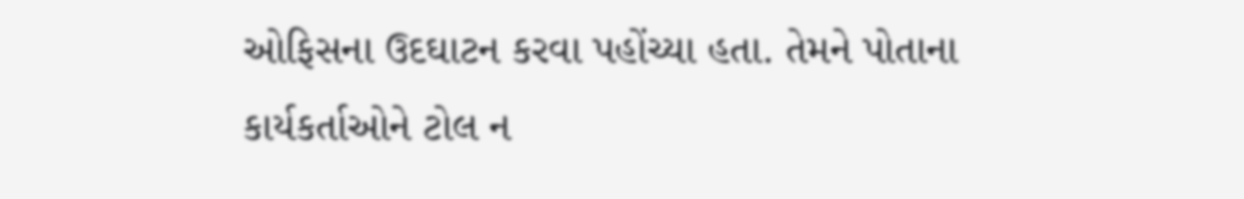ઓફિસના ઉદઘાટન કરવા પહોંચ્યા હતા. તેમને પોતાના કાર્યકર્તાઓને ટોલ ન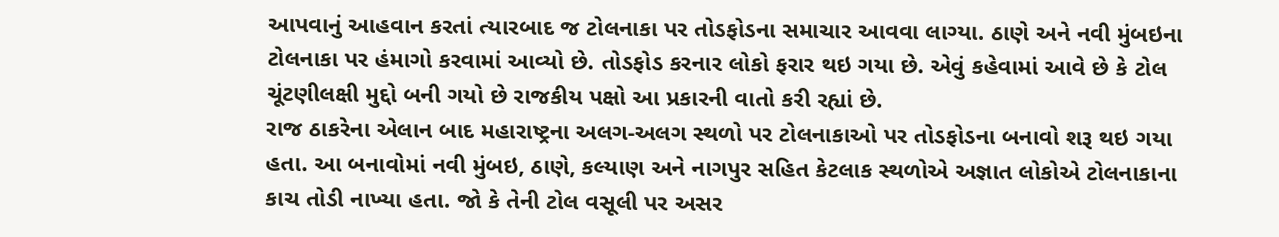આપવાનું આહવાન કરતાં ત્યારબાદ જ ટોલનાકા પર તોડફોડના સમાચાર આવવા લાગ્યા. ઠાણે અને નવી મુંબઇના ટોલનાકા પર હંમાગો કરવામાં આવ્યો છે. તોડફોડ કરનાર લોકો ફરાર થઇ ગયા છે. એવું કહેવામાં આવે છે કે ટોલ ચૂંટણીલક્ષી મુદ્દો બની ગયો છે રાજકીય પક્ષો આ પ્રકારની વાતો કરી રહ્યાં છે.
રાજ ઠાકરેના એલાન બાદ મહારાષ્ટ્રના અલગ-અલગ સ્થળો પર ટોલનાકાઓ પર તોડફોડના બનાવો શરૂ થઇ ગયા હતા. આ બનાવોમાં નવી મુંબઇ, ઠાણે, કલ્યાણ અને નાગપુર સહિત કેટલાક સ્થળોએ અજ્ઞાત લોકોએ ટોલનાકાના કાચ તોડી નાખ્યા હતા. જો કે તેની ટોલ વસૂલી પર અસર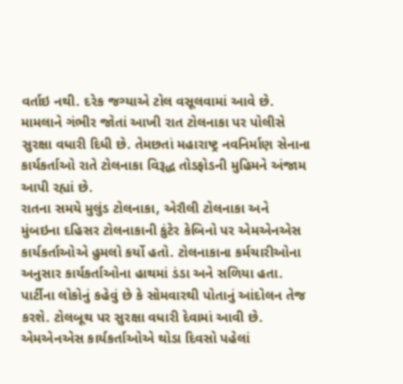વર્તાઇ નથી. દરેક જગ્યાએ ટોલ વસૂલવામાં આવે છે.
મામલાને ગંભીર જોતાં આખી રાત ટોલનાકા પર પોલીસે સુરક્ષા વધારી દિધી છે. તેમછતાં મહારાષ્ટ્ર નવનિર્માણ સેનાના કાર્યકર્તાઓ રાતે ટોલનાકા વિરૂદ્ધ તોડફોડની મુહિમને અંજામ આપી રહ્યાં છે.
રાતના સમયે મુલુંડ ટોલનાકા, એરૌલી ટોલનાકા અને મુંબઇના દહિસર ટોલનાકાની કુંટેર કેબિનો પર એમએનએસ કાર્યકર્તાઓએ હુમલો કર્યો હતો. ટોલનાકાના કર્મચારીઓના અનુસાર કાર્યકર્તાઓના હાથમાં ડંડા અને સળિયા હતા.
પાર્ટીના લોકોનું કહેવું છે કે સોમવારથી પોતાનું આંદોલન તેજ કરશે. ટોલબૂથ પર સુરક્ષા વધારી દેવામાં આવી છે. એમએનએસ કાર્યકર્તાઓએ થોડા દિવસો પહેલાં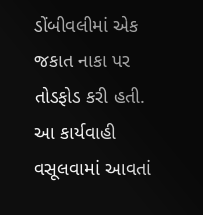ડોંબીવલીમાં એક જકાત નાકા પર તોડફોડ કરી હતી. આ કાર્યવાહી વસૂલવામાં આવતાં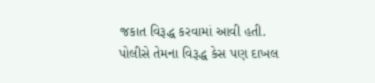જકાત વિરૂદ્ધ કરવામાં આવી હતી. પોલીસે તેમના વિરૂદ્ધ કેસ પણ દાખલ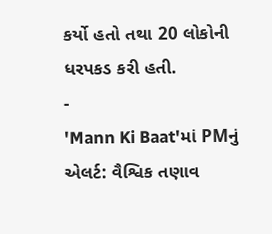કર્યો હતો તથા 20 લોકોની ધરપકડ કરી હતી.
-
'Mann Ki Baat'માં PMનું એલર્ટ: વૈશ્વિક તણાવ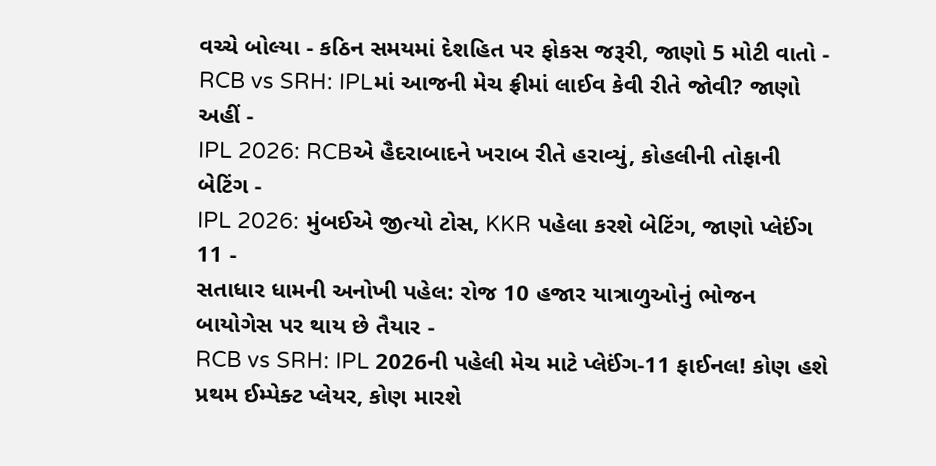વચ્ચે બોલ્યા - કઠિન સમયમાં દેશહિત પર ફોકસ જરૂરી, જાણો 5 મોટી વાતો -
RCB vs SRH: IPLમાં આજની મેચ ફ્રીમાં લાઈવ કેવી રીતે જોવી? જાણો અહીં -
IPL 2026: RCBએ હૈદરાબાદને ખરાબ રીતે હરાવ્યું, કોહલીની તોફાની બેટિંગ -
IPL 2026: મુંબઈએ જીત્યો ટોસ, KKR પહેલા કરશે બેટિંગ, જાણો પ્લેઈંગ 11 -
સતાધાર ધામની અનોખી પહેલ: રોજ 10 હજાર યાત્રાળુઓનું ભોજન બાયોગેસ પર થાય છે તૈયાર -
RCB vs SRH: IPL 2026ની પહેલી મેચ માટે પ્લેઈંગ-11 ફાઈનલ! કોણ હશે પ્રથમ ઈમ્પેક્ટ પ્લેયર, કોણ મારશે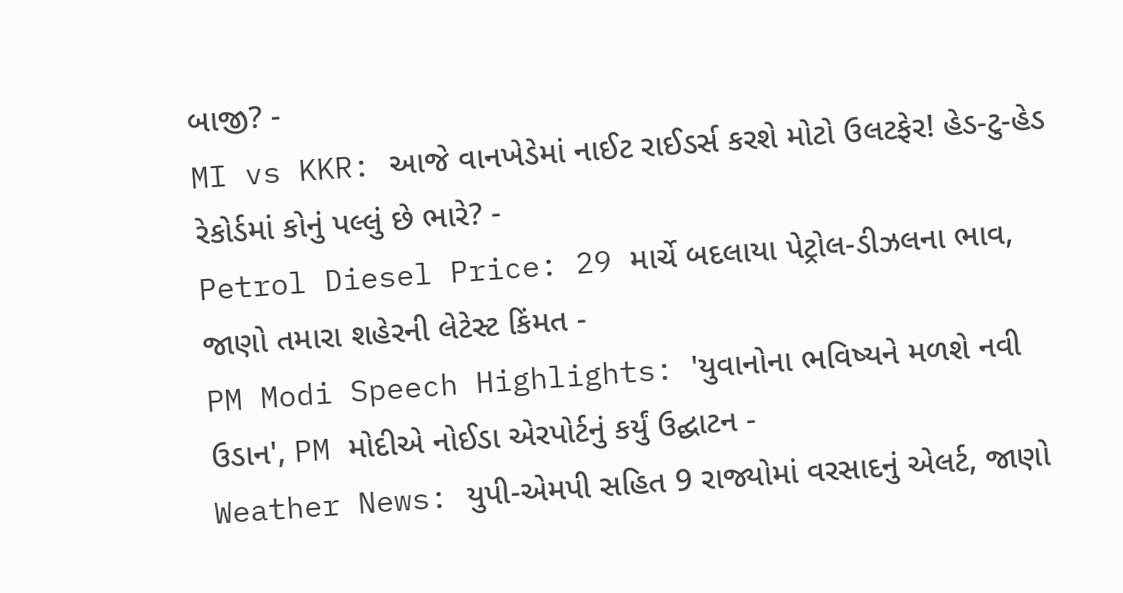બાજી? -
MI vs KKR: આજે વાનખેડેમાં નાઈટ રાઈડર્સ કરશે મોટો ઉલટફેર! હેડ-ટુ-હેડ રેકોર્ડમાં કોનું પલ્લું છે ભારે? -
Petrol Diesel Price: 29 માર્ચે બદલાયા પેટ્રોલ-ડીઝલના ભાવ, જાણો તમારા શહેરની લેટેસ્ટ કિંમત -
PM Modi Speech Highlights: 'યુવાનોના ભવિષ્યને મળશે નવી ઉડાન', PM મોદીએ નોઈડા એરપોર્ટનું કર્યું ઉદ્ઘાટન -
Weather News: યુપી-એમપી સહિત 9 રાજ્યોમાં વરસાદનું એલર્ટ, જાણો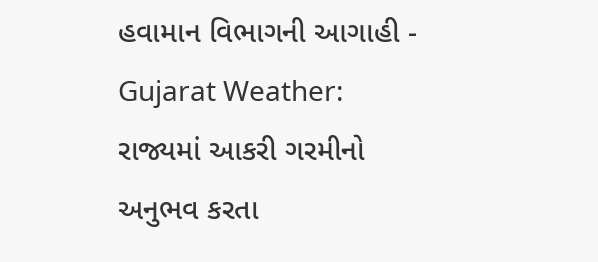હવામાન વિભાગની આગાહી -
Gujarat Weather: રાજ્યમાં આકરી ગરમીનો અનુભવ કરતા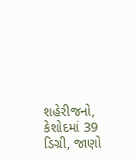શહેરીજનો, કેશોદમાં 39 ડિગ્રી, જાણો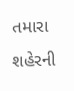તમારા શહેરની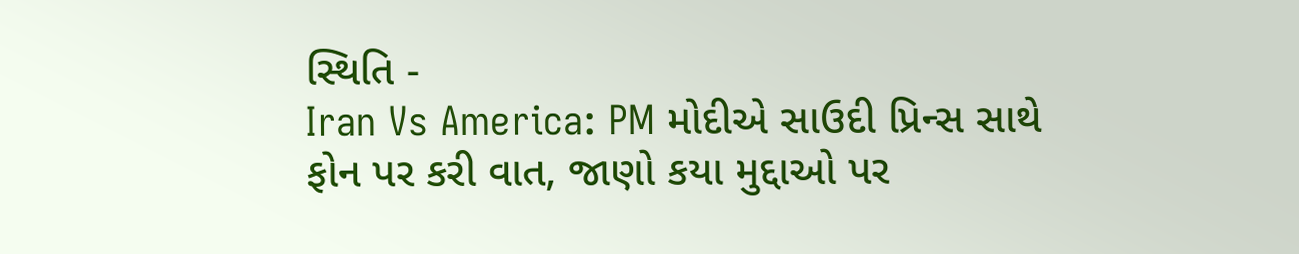સ્થિતિ -
Iran Vs America: PM મોદીએ સાઉદી પ્રિન્સ સાથે ફોન પર કરી વાત, જાણો કયા મુદ્દાઓ પર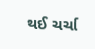થઈ ચર્ચા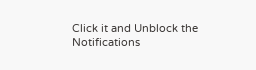Click it and Unblock the Notifications